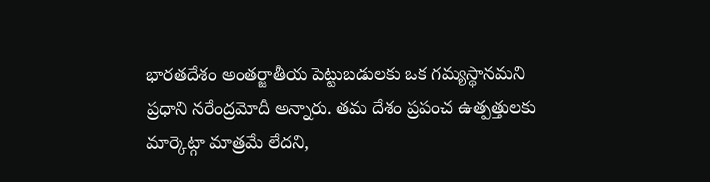భారతదేశం అంతర్జాతీయ పెట్టుబడులకు ఒక గమ్యస్థానమని ప్రధాని నరేంద్రమోదీ అన్నారు. తమ దేశం ప్రపంచ ఉత్పత్తులకు మార్కెట్గా మాత్రమే లేదని,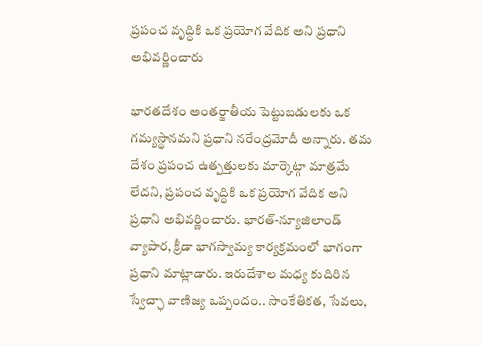ప్రపంచ వృద్ధికి ఒక ప్రయోగ వేదిక అని ప్రధాని అభివర్ణించారు

భారతదేశం అంతర్జాతీయ పెట్టుబడులకు ఒక గమ్యస్థానమని ప్రధాని నరేంద్రమోదీ అన్నారు. తమ దేశం ప్రపంచ ఉత్పత్తులకు మార్కెట్గా మాత్రమే లేదని, ప్రపంచ వృద్ధికి ఒక ప్రయోగ వేదిక అని ప్రధాని అభివర్ణించారు. భారత్-న్యూజిలాండ్ వ్యాపార, క్రీడా భాగస్వామ్య కార్యక్రమంలో భాగంగా ప్రధాని మాట్లాడారు. ఇరుదేశాల మధ్య కుదిరిన స్వేచ్ఛా వాణిజ్య ఒప్పందం.. సాంకేతికత, సేవలు,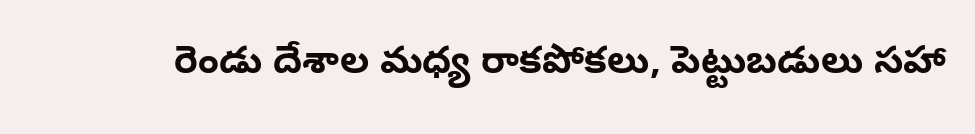రెండు దేశాల మధ్య రాకపోకలు, పెట్టుబడులు సహా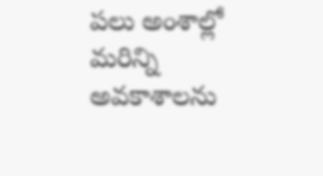పలు అంశాల్లో మరిన్ని అవకాశాలను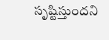సృష్టిస్తుందని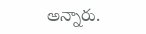అన్నారు.